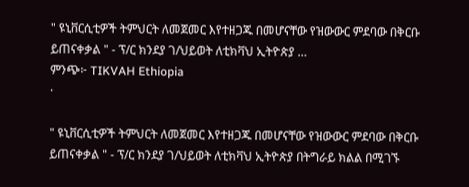" ዩኒቨርሲቲዎች ትምህርት ለመጀመር እየተዘጋጁ በመሆናቸው የዝውውር ምደባው በቅርቡ ይጠናቀቃል " - ፕ/ር ክንደያ ገ/ህይወት ለቲክቫህ ኢትዮጵያ …
ምንጭ፦ TIKVAH Ethiopia
·

" ዩኒቨርሲቲዎች ትምህርት ለመጀመር እየተዘጋጁ በመሆናቸው የዝውውር ምደባው በቅርቡ ይጠናቀቃል " - ፕ/ር ክንደያ ገ/ህይወት ለቲክቫህ ኢትዮጵያ በትግራይ ክልል በሚገኙ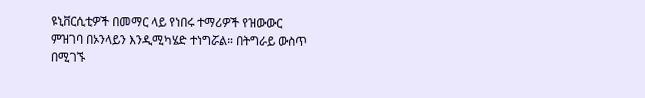ዩኒቨርሲቲዎች በመማር ላይ የነበሩ ተማሪዎች የዝውውር ምዝገባ በኦንላይን እንዲሚካሄድ ተነግሯል። በትግራይ ውስጥ በሚገኙ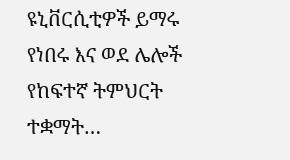ዩኒቨርሲቲዎች ይማሩ የነበሩ እና ወደ ሌሎች የከፍተኛ ትምህርት ተቋማት…